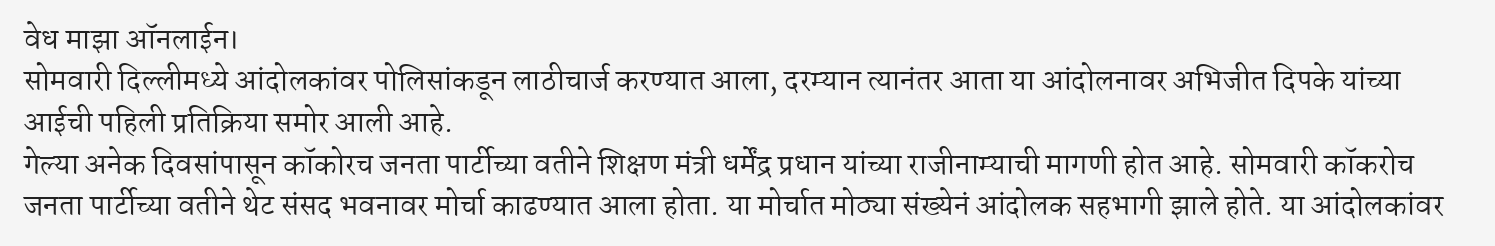वेध माझा ऑनलाईन।
सोमवारी दिल्लीमध्ये आंदोलकांवर पोलिसांकडून लाठीचार्ज करण्यात आला, दरम्यान त्यानंतर आता या आंदोलनावर अभिजीत दिपके यांच्या आईची पहिली प्रतिक्रिया समोर आली आहे.
गेल्या अनेक दिवसांपासून कॉकोरच जनता पार्टीच्या वतीने शिक्षण मंत्री धर्मेंद्र प्रधान यांच्या राजीनाम्याची मागणी होत आहे. सोमवारी कॉकरोच जनता पार्टीच्या वतीने थेट संसद भवनावर मोर्चा काढण्यात आला होता. या मोर्चात मोठ्या संख्येनं आंदोलक सहभागी झाले होते. या आंदोलकांवर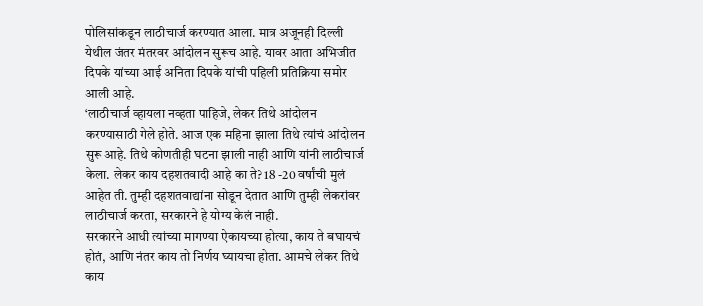पोलिसांकडून लाठीचार्ज करण्यात आला. मात्र अजूनही दिल्ली येथील जंतर मंतरवर आंदोलन सुरूच आहे. यावर आता अभिजीत दिपके यांच्या आई अनिता दिपके यांची पहिली प्रतिक्रिया समोर आली आहे.
‘लाठीचार्ज व्हायला नव्हता पाहिजे, लेकर तिथे आंदोलन करण्यासाठी गेले होते. आज एक महिना झाला तिथे त्यांचं आंदोलन सुरू आहे. तिथे कोणतीही घटना झाली नाही आणि यांनी लाठीचार्ज केला. लेकर काय दहशतवादी आहे का ते? 18 -20 वर्षांची मुलं आहेत ती. तुम्ही दहशतवाद्यांना सोडून देतात आणि तुम्ही लेकरांवर लाठीचार्ज करता, सरकारने हे योग्य केलं नाही.
सरकारने आधी त्यांच्या मागण्या ऐकायच्या होत्या, काय ते बघायचं होतं, आणि नंतर काय तो निर्णय घ्यायचा होता. आमचे लेकर तिथे काय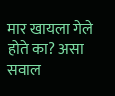मार खायला गेले होते का? असा सवाल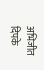अभिजीत दिपके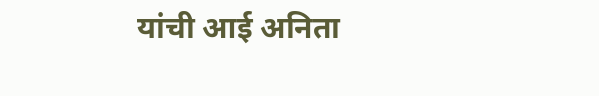यांची आई अनिता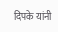दिपके यांनी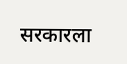सरकारला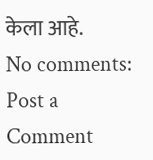केला आहे.
No comments:
Post a Comment